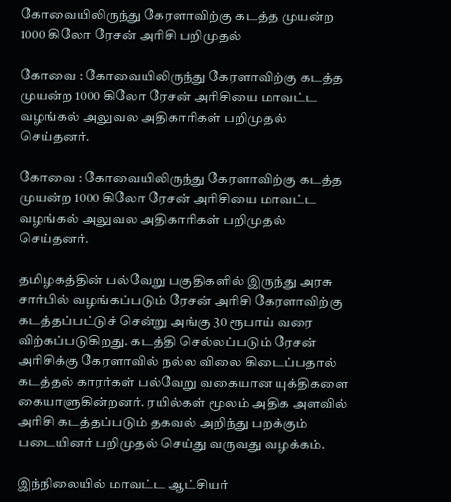கோவையிலிருந்து கேரளாவிற்கு கடத்த முயன்ற 1000 கிலோ ரேசன் அரிசி பறிமுதல்

கோவை : கோவையிலிருந்து கேரளாவிற்கு கடத்த முயன்ற 1000 கிலோ ரேசன் அரிசியை மாவட்ட வழங்கல் அலுவல அதிகாரிகள் பறிமுதல் செய்தனர்.

கோவை : கோவையிலிருந்து கேரளாவிற்கு கடத்த முயன்ற 1000 கிலோ ரேசன் அரிசியை மாவட்ட வழங்கல் அலுவல அதிகாரிகள் பறிமுதல் செய்தனர்.

தமிழகத்தின் பல்வேறு பகுதிகளில் இருந்து அரசு சார்பில் வழங்கப்படும் ரேசன் அரிசி கேரளாவிற்கு கடத்தப்பட்டுச் சென்று அங்கு 30 ரூபாய் வரை விற்கப்படுகிறது. கடத்தி செல்லப்படும் ரேசன் அரிசிக்கு கேரளாவில் நல்ல விலை கிடைப்பதால் கடத்தல் காரர்கள் பல்வேறு வகையான யுக்திகளை கையாளுகின்றனர். ரயில்கள் மூலம் அதிக அளவில் அரிசி கடத்தப்படும் தகவல் அறிந்து பறக்கும் படையினர் பறிமுதல் செய்து வருவது வழக்கம்.

இந்நிலையில் மாவட்ட ஆட்சியர்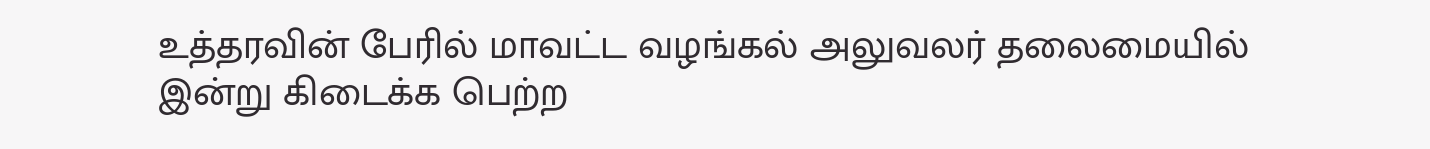உத்தரவின் பேரில் மாவட்ட வழங்கல் அலுவலர் தலைமையில் இன்று கிடைக்க பெற்ற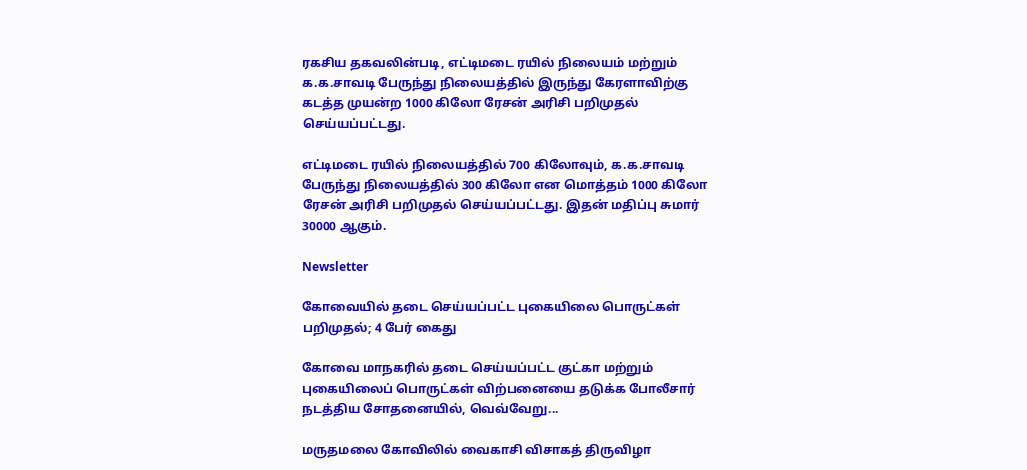ரகசிய தகவலின்படி, எட்டிமடை ரயில் நிலையம் மற்றும் க.க.சாவடி பேருந்து நிலையத்தில் இருந்து கேரளாவிற்கு கடத்த முயன்ற 1000 கிலோ ரேசன் அரிசி பறிமுதல் செய்யப்பட்டது.

எட்டிமடை ரயில் நிலையத்தில் 700 கிலோவும், க.க.சாவடி பேருந்து நிலையத்தில் 300 கிலோ என மொத்தம் 1000 கிலோ ரேசன் அரிசி பறிமுதல் செய்யப்பட்டது. இதன் மதிப்பு சுமார் 30000 ஆகும்.

Newsletter

கோவையில் தடை செய்யப்பட்ட புகையிலை பொருட்கள் பறிமுதல்; 4 பேர் கைது

கோவை மாநகரில் தடை செய்யப்பட்ட குட்கா மற்றும் புகையிலைப் பொருட்கள் விற்பனையை தடுக்க போலீசார் நடத்திய சோதனையில், வெவ்வேறு...

மருதமலை கோவிலில் வைகாசி விசாகத் திருவிழா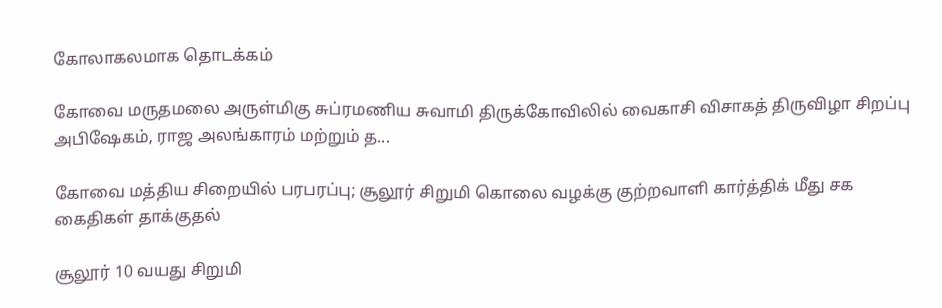கோலாகலமாக தொடக்கம்

கோவை மருதமலை அருள்மிகு சுப்ரமணிய சுவாமி திருக்கோவிலில் வைகாசி விசாகத் திருவிழா சிறப்பு அபிஷேகம், ராஜ அலங்காரம் மற்றும் த...

கோவை மத்திய சிறையில் பரபரப்பு; சூலூர் சிறுமி கொலை வழக்கு குற்றவாளி கார்த்திக் மீது சக கைதிகள் தாக்குதல்

சூலூர் 10 வயது சிறுமி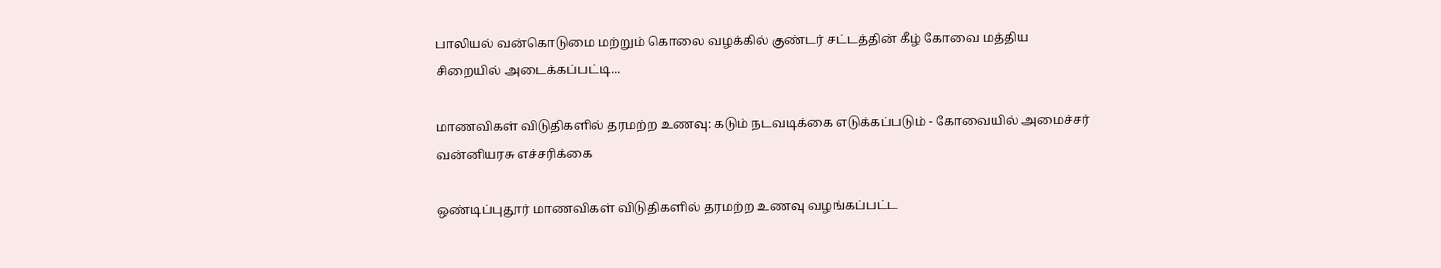பாலியல் வன்கொடுமை மற்றும் கொலை வழக்கில் குண்டர் சட்டத்தின் கீழ் கோவை மத்திய சிறையில் அடைக்கப்பட்டி...

மாணவிகள் விடுதிகளில் தரமற்ற உணவு: கடும் நடவடிக்கை எடுக்கப்படும் - கோவையில் அமைச்சர் வன்னியரசு எச்சரிக்கை

ஒண்டிப்புதூர் மாணவிகள் விடுதிகளில் தரமற்ற உணவு வழங்கப்பட்ட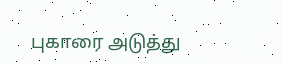புகாரை அடுத்து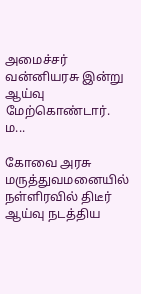அமைச்சர் வன்னியரசு இன்று ஆய்வு மேற்கொண்டார். ம...

கோவை அரசு மருத்துவமனையில் நள்ளிரவில் திடீர் ஆய்வு நடத்திய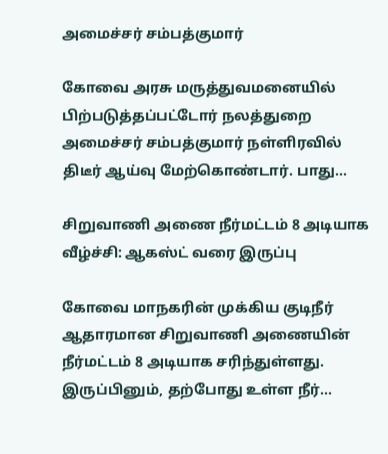அமைச்சர் சம்பத்குமார்

கோவை அரசு மருத்துவமனையில் பிற்படுத்தப்பட்டோர் நலத்துறை அமைச்சர் சம்பத்குமார் நள்ளிரவில் திடீர் ஆய்வு மேற்கொண்டார். பாது...

சிறுவாணி அணை நீர்மட்டம் 8 அடியாக வீழ்ச்சி: ஆகஸ்ட் வரை இருப்பு

கோவை மாநகரின் முக்கிய குடிநீர் ஆதாரமான சிறுவாணி அணையின் நீர்மட்டம் 8 அடியாக சரிந்துள்ளது. இருப்பினும், தற்போது உள்ள நீர்...